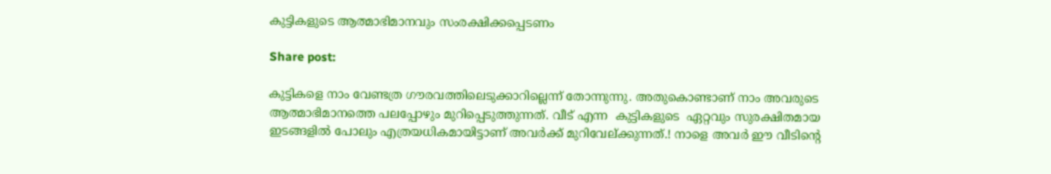കുട്ടികളുടെ ആത്മാഭിമാനവും സംരക്ഷിക്കപ്പെടണം

Share post:

കുട്ടികളെ നാം വേണ്ടത്ര ഗൗരവത്തിലെടുക്കാറില്ലെന്ന് തോന്നുന്നു. അതുകൊണ്ടാണ് നാം അവരുടെ ആത്മാഭിമാനത്തെ പലപ്പോഴും മുറിപ്പെടുത്തുന്നത്. വീട് എന്ന  കുട്ടികളുടെ  ഏറ്റവും സുരക്ഷിതമായ ഇടങ്ങളില്‍ പോലും എത്രയധികമായിട്ടാണ് അവര്‍ക്ക് മുറിവേല്ക്കുന്നത്.! നാളെ അവര്‍ ഈ വീടിന്റെ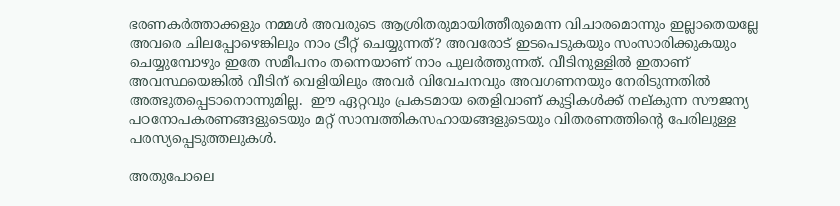ഭരണകര്‍ത്താക്കളും നമ്മള്‍ അവരുടെ ആശ്രിതരുമായിത്തീരുമെന്ന വിചാരമൊന്നും ഇല്ലാതെയല്ലേ അവരെ ചിലപ്പോഴെങ്കിലും നാം ട്രീറ്റ് ചെയ്യുന്നത്? അവരോട് ഇടപെടുകയും സംസാരിക്കുകയും ചെയ്യുമ്പോഴും ഇതേ സമീപനം തന്നെയാണ് നാം പുലര്‍ത്തുന്നത്. വീടിനുള്ളില്‍ ഇതാണ് അവസ്ഥയെങ്കില്‍ വീടിന് വെളിയിലും അവര്‍ വിവേചനവും അവഗണനയും നേരിടുന്നതില്‍ അത്ഭുതപ്പെടാനൊന്നുമില്ല.  ഈ ഏറ്റവും പ്രകടമായ തെളിവാണ് കുട്ടികള്‍ക്ക് നല്കുന്ന സൗജന്യ പഠനോപകരണങ്ങളുടെയും മറ്റ് സാമ്പത്തികസഹായങ്ങളുടെയും വിതരണത്തിന്റെ പേരിലുള്ള പരസ്യപ്പെടുത്തലുകള്‍.

അതുപോലെ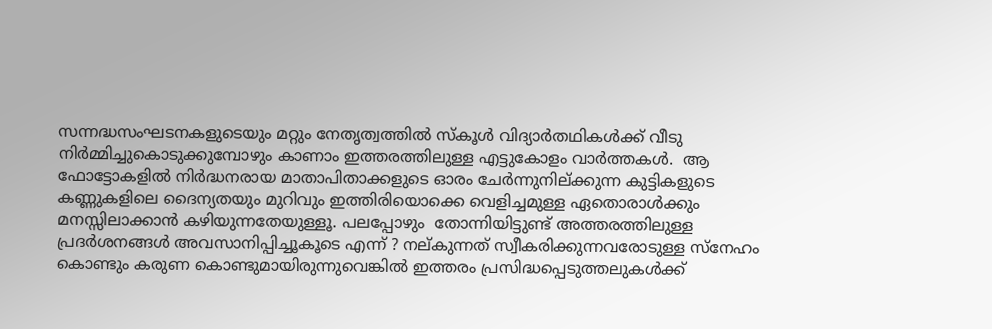സന്നദ്ധസംഘടനകളുടെയും മറ്റും നേതൃത്വത്തില്‍ സ്‌കൂള്‍ വിദ്യാര്‍തഥികള്‍ക്ക് വീടു നിര്‍മ്മിച്ചുകൊടുക്കുമ്പോഴും കാണാം ഇത്തരത്തിലുള്ള എട്ടുകോളം വാര്‍ത്തകള്‍.  ആ ഫോട്ടോകളില്‍ നിര്‍ദ്ധനരായ മാതാപിതാക്കളുടെ ഓരം ചേര്‍ന്നുനില്ക്കുന്ന കുട്ടികളുടെ കണ്ണുകളിലെ ദൈന്യതയും മുറിവും ഇത്തിരിയൊക്കെ വെളിച്ചമുള്ള ഏതൊരാള്‍ക്കും മനസ്സിലാക്കാന്‍ കഴിയുന്നതേയുള്ളൂ. പലപ്പോഴും  തോന്നിയിട്ടുണ്ട് അത്തരത്തിലുള്ള പ്രദര്‍ശനങ്ങള്‍ അവസാനിപ്പിച്ചൂകൂടെ എന്ന് ? നല്കുന്നത് സ്വീകരിക്കുന്നവരോടുള്ള സ്‌നേഹം കൊണ്ടും കരുണ കൊണ്ടുമായിരുന്നുവെങ്കില്‍ ഇത്തരം പ്രസിദ്ധപ്പെടുത്തലുകള്‍ക്ക്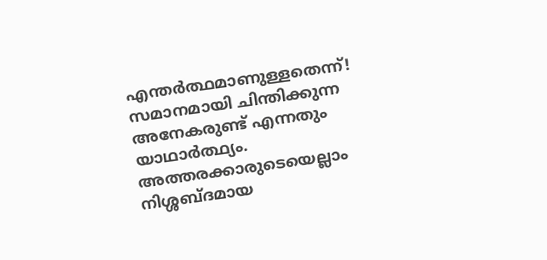എന്തര്‍ത്ഥമാണുള്ളതെന്ന്! സമാനമായി ചിന്തിക്കുന്ന അനേകരുണ്ട് എന്നതും യാഥാര്‍ത്ഥ്യം. അത്തരക്കാരുടെയെല്ലാം നിശ്ശബ്ദമായ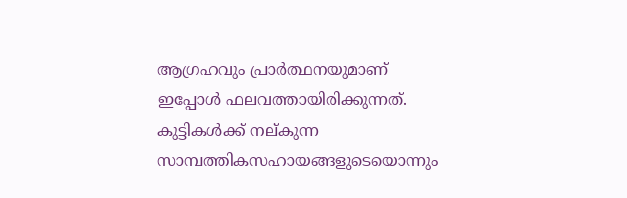ആഗ്രഹവും പ്രാര്‍ത്ഥനയുമാണ് ഇപ്പോള്‍ ഫലവത്തായിരിക്കുന്നത്. കുട്ടികള്‍ക്ക് നല്കുന്ന സാമ്പത്തികസഹായങ്ങളുടെയൊന്നും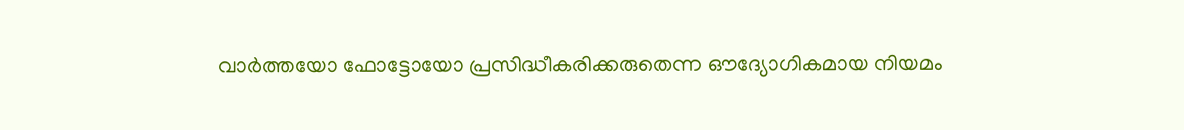വാര്‍ത്തയോ ഫോട്ടോയോ പ്രസിദ്ധീകരിക്കരുതെന്ന ഔദ്യോഗികമായ നിയമം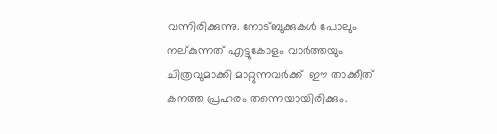വന്നിരിക്കുന്നു. നോട്ബുക്കുകള്‍ പോലും നല്കുന്നത് എട്ടുകോളം വാര്‍ത്തയും ചിത്രവുമാക്കി മാറ്റുന്നവര്‍ക്ക്  ഈ താക്കീത് കനത്ത പ്രഹരം തന്നെയായിരിക്കും.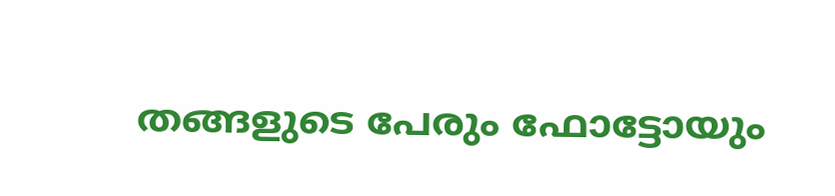തങ്ങളുടെ പേരും ഫോട്ടോയും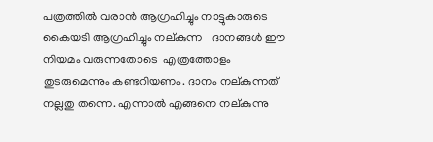പത്രത്തില്‍ വരാന്‍ ആഗ്രഹിച്ചും നാട്ടുകാരുടെ കൈയടി ആഗ്രഹിച്ചും നല്കുന്ന   ദാനങ്ങള്‍ ഈ നിയമം വരുന്നതോടെ  എത്രത്തോളം തുടരുമെന്നും കണ്ടറിയണം. ദാനം നല്കുന്നത് നല്ലതു തന്നെ. എന്നാല്‍ എങ്ങനെ നല്കുന്നു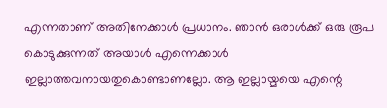എന്നതാണ് അതിനേക്കാള്‍ പ്രധാനം. ഞാന്‍ ഒരാള്‍ക്ക് ഒരു രൂപ കൊടുക്കുന്നത് അയാള്‍ എന്നെക്കാള്‍ ഇല്ലാത്തവനായതുകൊണ്ടാണല്ലോ. ആ ഇല്ലായ്മയെ എന്റെ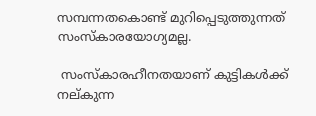സമ്പന്നതകൊണ്ട് മുറിപ്പെടുത്തുന്നത് സംസ്‌കാരയോഗ്യമല്ല.

 സംസ്‌കാരഹീനതയാണ് കുട്ടികള്‍ക്ക്  നല്കുന്ന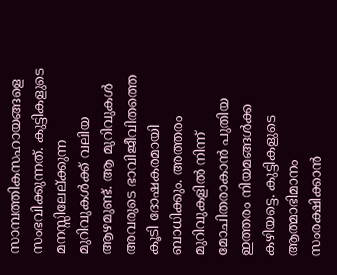സാമ്പത്തികസഹായങ്ങളെ സംഭവിക്കുന്നത്. കുട്ടികളുടെ മനസ്സിലേല്ക്കുന്ന മുറിവുകള്‍ക്ക് വലിയ ആഴമുണ്ട്. ആ മുറിവുകള്‍ അവരുടെ ഭാവിജീവിതത്തെ കൂടി ദോഷകരമായി ബാധിക്കും. അത്തരം മുറിവുകളില്‍ നിന്ന് മോചിതരാകാന്‍ പുതിയ ഇത്തരം നിയമങ്ങള്‍ക്ക കഴിയട്ടെ. കുട്ടികളുടെ ആത്മാഭിമാനം സംരക്ഷിക്കാന്‍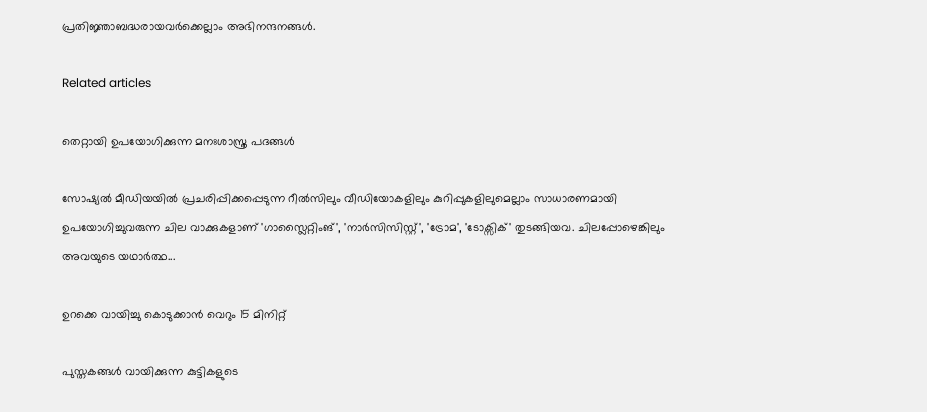പ്രതിജ്ഞാബദ്ധരായവര്‍ക്കെല്ലാം അഭിനന്ദനങ്ങള്‍.

Related articles

തെറ്റായി ഉപയോഗിക്കുന്ന മനഃശാസ്ത്ര പദങ്ങൾ

സോഷ്യൽ മീഡിയയിൽ പ്രചരിപ്പിക്കപ്പെടുന്ന റീൽസിലും വീഡിയോകളിലും കുറിപ്പുകളിലുമെല്ലാം സാധാരണമായി ഉപയോഗിച്ചുവരുന്ന ചില വാക്കുകളാണ് 'ഗാസ്ലൈറ്റിംങ്', 'നാർസിസിസ്റ്റ്', 'ട്രോമ', 'ടോക്സിക്' തുടങ്ങിയവ. ചിലപ്പോഴെങ്കിലും അവയുടെ യഥാർത്ഥ...

ഉറക്കെ വായിച്ചു കൊടുക്കാൻ വെറും 15 മിനിറ്റ്

പുസ്തകങ്ങൾ വായിക്കുന്ന കുട്ടികളുടെ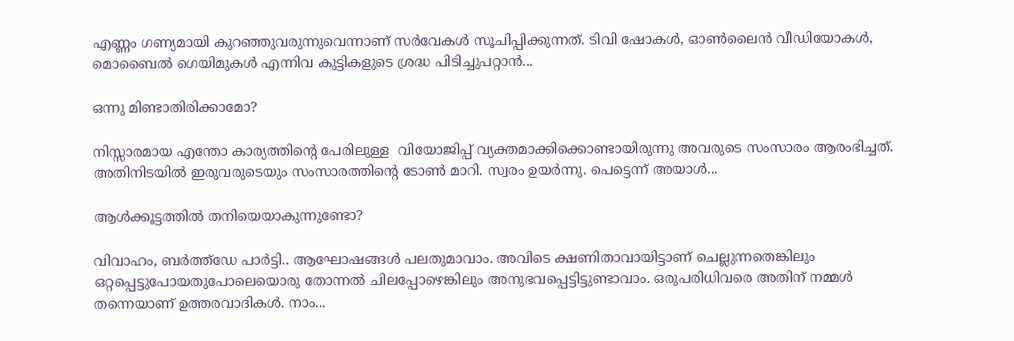എണ്ണം ഗണ്യമായി കുറഞ്ഞുവരുന്നുവെന്നാണ് സർവേകൾ സൂചിപ്പിക്കുന്നത്. ടിവി ഷോകൾ, ഓൺലൈൻ വീഡിയോകൾ, മൊബൈൽ ഗെയിമുകൾ എന്നിവ കുട്ടികളുടെ ശ്രദ്ധ പിടിച്ചുപറ്റാൻ...

ഒന്നു മിണ്ടാതിരിക്കാമോ?

നിസ്സാരമായ എന്തോ കാര്യത്തിന്റെ പേരിലുള്ള  വിയോജിപ്പ് വ്യക്തമാക്കിക്കൊണ്ടായിരുന്നു അവരുടെ സംസാരം ആരംഭിച്ചത്. അതിനിടയിൽ ഇരുവരുടെയും സംസാരത്തിന്റെ ടോൺ മാറി. സ്വരം ഉയർന്നു. പെട്ടെന്ന് അയാൾ...

ആൾക്കൂട്ടത്തിൽ തനിയെയാകുന്നുണ്ടോ?

വിവാഹം, ബർത്ത്ഡേ പാർട്ടി.. ആഘോഷങ്ങൾ പലതുമാവാം. അവിടെ ക്ഷണിതാവായിട്ടാണ് ചെല്ലുന്നതെങ്കിലും ഒറ്റപ്പെട്ടുപോയതുപോലെയൊരു തോന്നൽ ചിലപ്പോഴെങ്കിലും അനുഭവപ്പെട്ടിട്ടുണ്ടാവാം. ഒരുപരിധിവരെ അതിന് നമ്മൾ തന്നെയാണ് ഉത്തരവാദികൾ. നാം...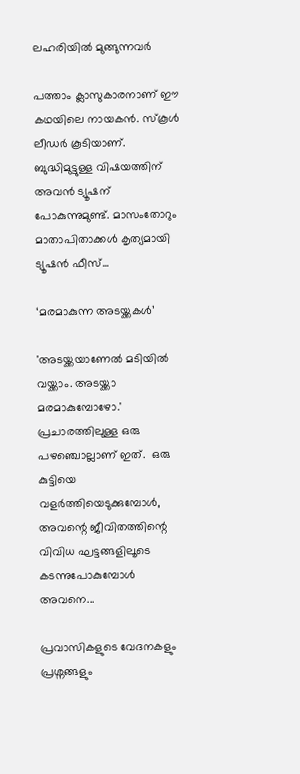ലഹരിയിൽ മുങ്ങുന്നവർ

പത്താം ക്ലാസുകാരനാണ് ഈ കഥയിലെ നായകൻ. സ്‌കൂൾ ലീഡർ കൂടിയാണ്.  ബുദ്ധിമുട്ടുള്ള വിഷയത്തിന് അവൻ ട്യൂഷന് പോകുന്നുമുണ്ട്. മാസംതോറും മാതാപിതാക്കൾ കൃത്യമായി ട്യൂഷൻ ഫീസ്...

‘മരമാകുന്ന അടയ്ക്കകൾ’

'അടയ്ക്കയാണേൽ മടിയിൽ വയ്ക്കാം. അടയ്ക്കാ മരമാകുമ്പോഴോ.'  പ്രചാരത്തിലുള്ള ഒരു പഴഞ്ചൊല്ലാണ് ഇത്.  ഒരു കുട്ടിയെ വളർത്തിയെടുക്കുമ്പോൾ, അവന്റെ ജീവിതത്തിന്റെ വിവിധ ഘട്ടങ്ങളിലൂടെ കടന്നുപോകുമ്പോൾ അവനെ...

പ്രവാസികളുടെ വേദനകളും പ്രശ്നങ്ങളും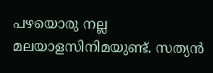പഴയൊരു നല്ല മലയാളസിനിമയുണ്ട്. സത്യൻ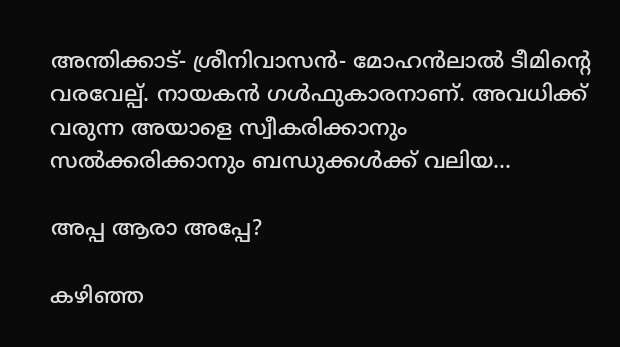അന്തിക്കാട്- ശ്രീനിവാസൻ- മോഹൻലാൽ ടീമിന്റെ വരവേല്പ്. നായകൻ ഗൾഫുകാരനാണ്. അവധിക്ക് വരുന്ന അയാളെ സ്വീകരിക്കാനും സൽക്കരിക്കാനും ബന്ധുക്കൾക്ക് വലിയ...

അപ്പ ആരാ അപ്പേ?

കഴിഞ്ഞ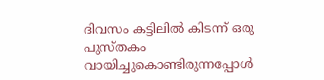ദിവസം കട്ടിലിൽ കിടന്ന് ഒരു പുസ്തകം വായിച്ചുകൊണ്ടിരുന്നപ്പോൾ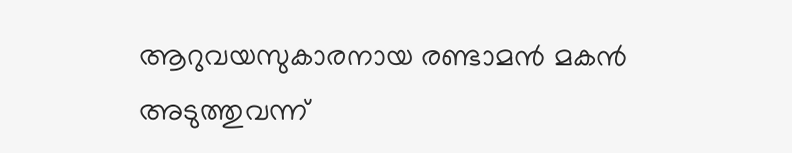ആറുവയസുകാരനായ രണ്ടാമൻ മകൻ അടുത്തുവന്ന്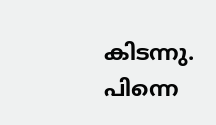കിടന്നു. പിന്നെ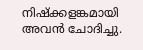നിഷ്‌ക്കളങ്കമായി അവൻ ചോദിച്ചു.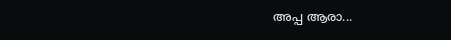അപ്പ ആരാ...